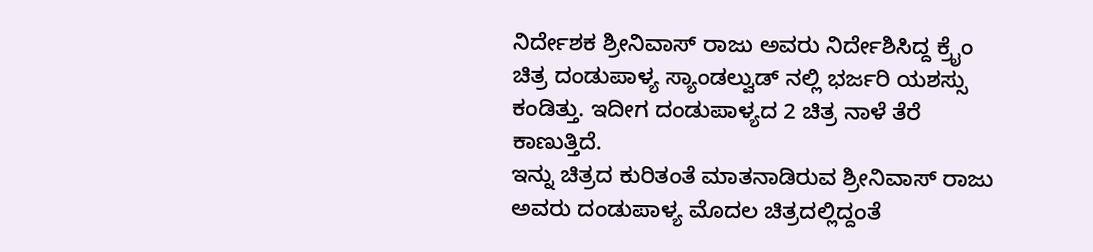ನಿರ್ದೇಶಕ ಶ್ರೀನಿವಾಸ್ ರಾಜು ಅವರು ನಿರ್ದೇಶಿಸಿದ್ದ ಕ್ರೈಂ ಚಿತ್ರ ದಂಡುಪಾಳ್ಯ ಸ್ಯಾಂಡಲ್ವುಡ್ ನಲ್ಲಿ ಭರ್ಜರಿ ಯಶಸ್ಸು ಕಂಡಿತ್ತು. ಇದೀಗ ದಂಡುಪಾಳ್ಯದ 2 ಚಿತ್ರ ನಾಳೆ ತೆರೆ ಕಾಣುತ್ತಿದೆ.
ಇನ್ನು ಚಿತ್ರದ ಕುರಿತಂತೆ ಮಾತನಾಡಿರುವ ಶ್ರೀನಿವಾಸ್ ರಾಜು ಅವರು ದಂಡುಪಾಳ್ಯ ಮೊದಲ ಚಿತ್ರದಲ್ಲಿದ್ದಂತೆ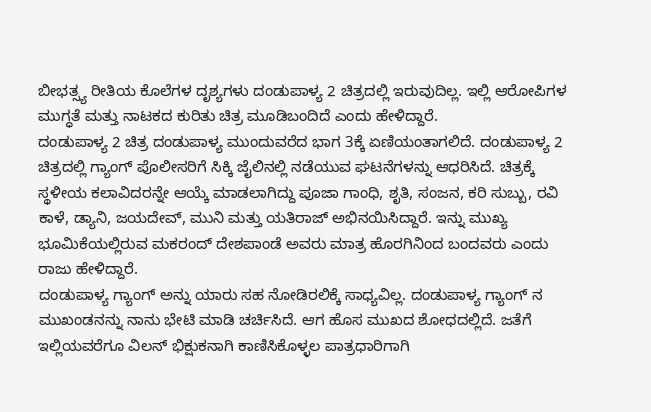ಬೀಭತ್ಸ್ಯ ರೀತಿಯ ಕೊಲೆಗಳ ದೃಶ್ಯಗಳು ದಂಡುಪಾಳ್ಯ 2 ಚಿತ್ರದಲ್ಲಿ ಇರುವುದಿಲ್ಲ. ಇಲ್ಲಿ ಆರೋಪಿಗಳ ಮುಗ್ಧತೆ ಮತ್ತು ನಾಟಕದ ಕುರಿತು ಚಿತ್ರ ಮೂಡಿಬಂದಿದೆ ಎಂದು ಹೇಳಿದ್ದಾರೆ.
ದಂಡುಪಾಳ್ಯ 2 ಚಿತ್ರ ದಂಡುಪಾಳ್ಯ ಮುಂದುವರೆದ ಭಾಗ 3ಕ್ಕೆ ಏಣಿಯಂತಾಗಲಿದೆ. ದಂಡುಪಾಳ್ಯ 2 ಚಿತ್ರದಲ್ಲಿ ಗ್ಯಾಂಗ್ ಪೊಲೀಸರಿಗೆ ಸಿಕ್ಕಿ ಜೈಲಿನಲ್ಲಿ ನಡೆಯುವ ಘಟನೆಗಳನ್ನು ಆಧರಿಸಿದೆ. ಚಿತ್ರಕ್ಕೆ ಸ್ಥಳೀಯ ಕಲಾವಿದರನ್ನೇ ಆಯ್ಕೆ ಮಾಡಲಾಗಿದ್ದು ಪೂಜಾ ಗಾಂಧಿ, ಶೃತಿ, ಸಂಜನ, ಕರಿ ಸುಬ್ಬು, ರವಿ ಕಾಳೆ, ಡ್ಯಾನಿ, ಜಯದೇವ್, ಮುನಿ ಮತ್ತು ಯತಿರಾಜ್ ಅಭಿನಯಿಸಿದ್ದಾರೆ. ಇನ್ನು ಮುಖ್ಯ ಭೂಮಿಕೆಯಲ್ಲಿರುವ ಮಕರಂದ್ ದೇಶಪಾಂಡೆ ಅವರು ಮಾತ್ರ ಹೊರಗಿನಿಂದ ಬಂದವರು ಎಂದು ರಾಜು ಹೇಳಿದ್ದಾರೆ.
ದಂಡುಪಾಳ್ಯ ಗ್ಯಾಂಗ್ ಅನ್ನು ಯಾರು ಸಹ ನೋಡಿರಲಿಕ್ಕೆ ಸಾಧ್ಯವಿಲ್ಲ. ದಂಡುಪಾಳ್ಯ ಗ್ಯಾಂಗ್ ನ ಮುಖಂಡನನ್ನು ನಾನು ಭೇಟಿ ಮಾಡಿ ಚರ್ಚಿಸಿದೆ. ಆಗ ಹೊಸ ಮುಖದ ಶೋಧದಲ್ಲಿದೆ. ಜತೆಗೆ ಇಲ್ಲಿಯವರೆಗೂ ವಿಲನ್ ಭಿಕ್ಷುಕನಾಗಿ ಕಾಣಿಸಿಕೊಳ್ಳಲ ಪಾತ್ರಧಾರಿಗಾಗಿ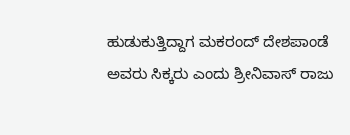ಹುಡುಕುತ್ತಿದ್ದಾಗ ಮಕರಂದ್ ದೇಶಪಾಂಡೆ ಅವರು ಸಿಕ್ಕರು ಎಂದು ಶ್ರೀನಿವಾಸ್ ರಾಜು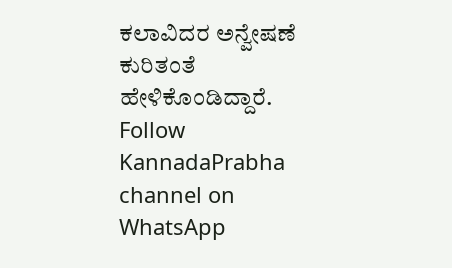ಕಲಾವಿದರ ಅನ್ವೇಷಣೆ ಕುರಿತಂತೆ ಹೇಳಿಕೊಂಡಿದ್ದಾರೆ.
Follow KannadaPrabha channel on WhatsApp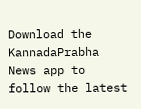Download the KannadaPrabha News app to follow the latest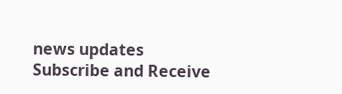news updates
Subscribe and Receive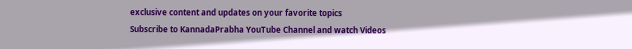exclusive content and updates on your favorite topics
Subscribe to KannadaPrabha YouTube Channel and watch Videos